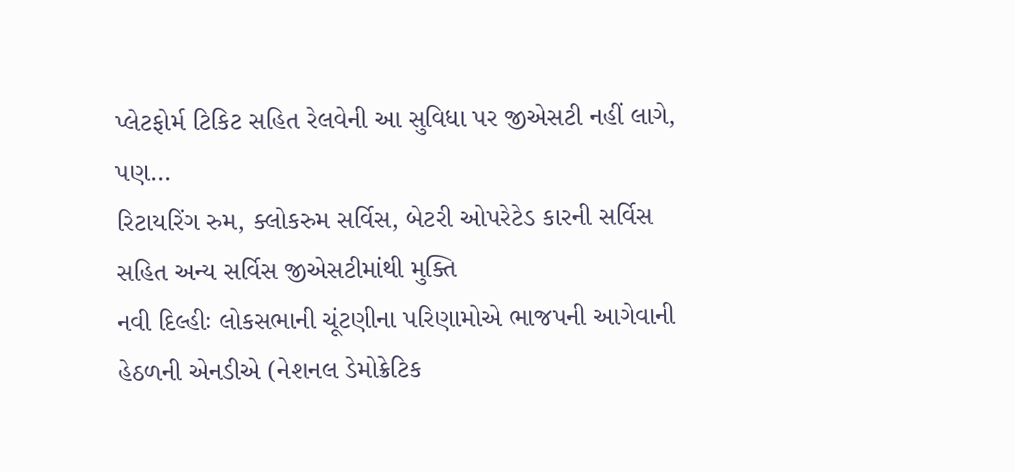પ્લેટફોર્મ ટિકિટ સહિત રેલવેની આ સુવિધા પર જીએસટી નહીં લાગે, પણ…
રિટાયરિંગ રુમ, ક્લોકરુમ સર્વિસ, બેટરી ઓપરેટેડ કારની સર્વિસ સહિત અન્ય સર્વિસ જીએસટીમાંથી મુક્તિ
નવી દિલ્હીઃ લોકસભાની ચૂંટણીના પરિણામોએ ભાજપની આગેવાની હેઠળની એનડીએ (નેશનલ ડેમોક્રેટિક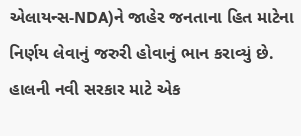એલાયન્સ-NDA)ને જાહેર જનતાના હિત માટેના નિર્ણય લેવાનું જરુરી હોવાનું ભાન કરાવ્યું છે. હાલની નવી સરકાર માટે એક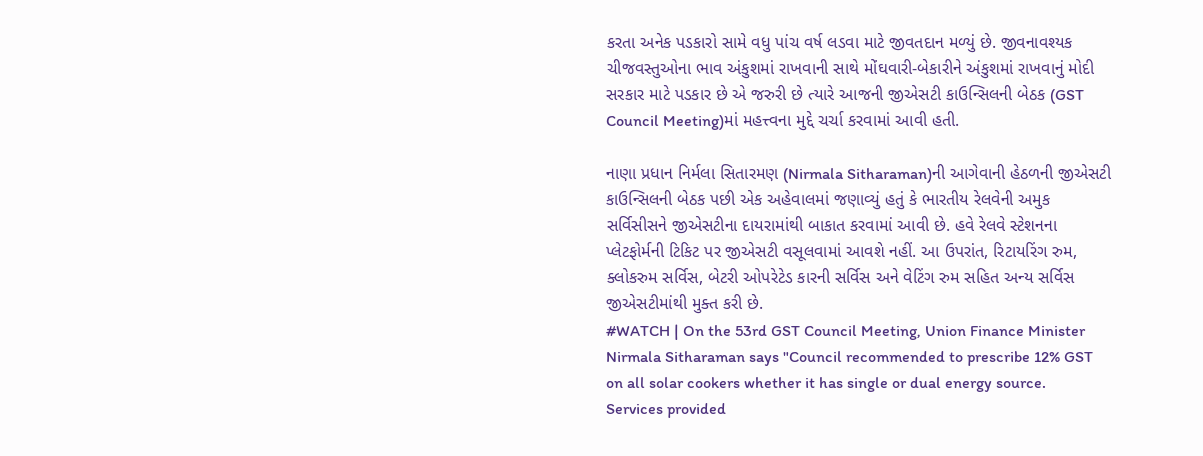કરતા અનેક પડકારો સામે વધુ પાંચ વર્ષ લડવા માટે જીવતદાન મળ્યું છે. જીવનાવશ્યક ચીજવસ્તુઓના ભાવ અંકુશમાં રાખવાની સાથે મોંઘવારી-બેકારીને અંકુશમાં રાખવાનું મોદી સરકાર માટે પડકાર છે એ જરુરી છે ત્યારે આજની જીએસટી કાઉન્સિલની બેઠક (GST Council Meeting)માં મહત્ત્વના મુદ્દે ચર્ચા કરવામાં આવી હતી.

નાણા પ્રધાન નિર્મલા સિતારમણ (Nirmala Sitharaman)ની આગેવાની હેઠળની જીએસટી કાઉન્સિલની બેઠક પછી એક અહેવાલમાં જણાવ્યું હતું કે ભારતીય રેલવેની અમુક સર્વિસીસને જીએસટીના દાયરામાંથી બાકાત કરવામાં આવી છે. હવે રેલવે સ્ટેશનના પ્લેટફોર્મની ટિકિટ પર જીએસટી વસૂલવામાં આવશે નહીં. આ ઉપરાંત, રિટાયરિંગ રુમ, ક્લોકરુમ સર્વિસ, બેટરી ઓપરેટેડ કારની સર્વિસ અને વેટિંગ રુમ સહિત અન્ય સર્વિસ જીએસટીમાંથી મુક્ત કરી છે.
#WATCH | On the 53rd GST Council Meeting, Union Finance Minister Nirmala Sitharaman says "Council recommended to prescribe 12% GST on all solar cookers whether it has single or dual energy source. Services provided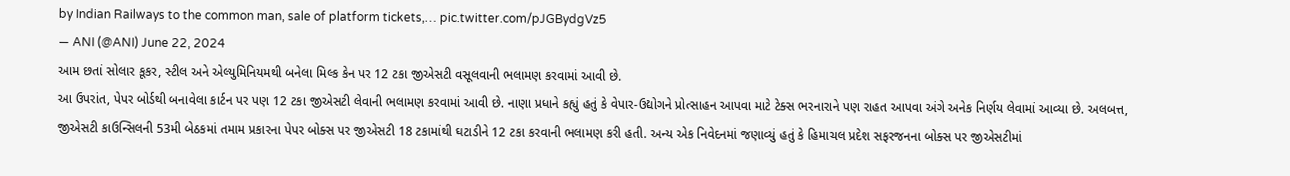by Indian Railways to the common man, sale of platform tickets,… pic.twitter.com/pJGBydgVz5
— ANI (@ANI) June 22, 2024
આમ છતાં સોલાર કૂકર, સ્ટીલ અને એલ્યુમિનિયમથી બનેલા મિલ્ક કેન પર 12 ટકા જીએસટી વસૂલવાની ભલામણ કરવામાં આવી છે.
આ ઉપરાંત, પેપર બોર્ડથી બનાવેલા કાર્ટન પર પણ 12 ટકા જીએસટી લેવાની ભલામણ કરવામાં આવી છે. નાણા પ્રધાને કહ્યું હતું કે વેપાર-ઉદ્યોગને પ્રોત્સાહન આપવા માટે ટેક્સ ભરનારાને પણ રાહત આપવા અંગે અનેક નિર્ણય લેવામાં આવ્યા છે. અલબત્ત, જીએસટી કાઉન્સિલની 53મી બેઠકમાં તમામ પ્રકારના પેપર બોક્સ પર જીએસટી 18 ટકામાંથી ઘટાડીને 12 ટકા કરવાની ભલામણ કરી હતી. અન્ય એક નિવેદનમાં જણાવ્યું હતું કે હિમાચલ પ્રદેશ સફરજનના બોક્સ પર જીએસટીમાં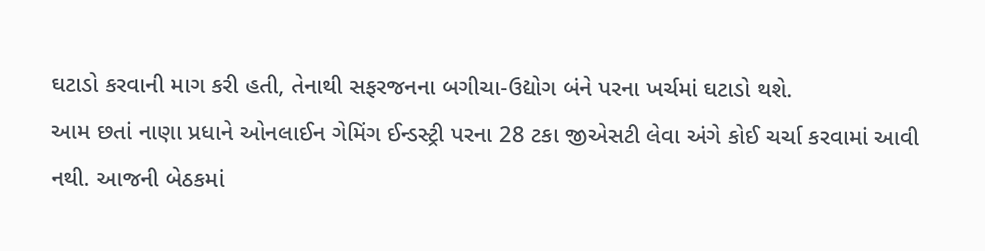ઘટાડો કરવાની માગ કરી હતી, તેનાથી સફરજનના બગીચા-ઉદ્યોગ બંને પરના ખર્ચમાં ઘટાડો થશે.
આમ છતાં નાણા પ્રધાને ઓનલાઈન ગેમિંગ ઈન્ડસ્ટ્રી પરના 28 ટકા જીએસટી લેવા અંગે કોઈ ચર્ચા કરવામાં આવી નથી. આજની બેઠકમાં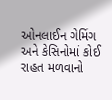ઓનલાઈન ગેમિંગ અને કેસિનોમાં કોઈ રાહત મળવાનો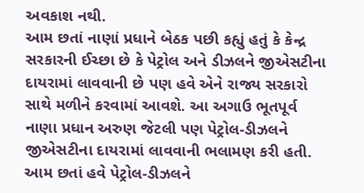અવકાશ નથી.
આમ છતાં નાણાં પ્રધાને બેઠક પછી કહ્યું હતું કે કેન્દ્ર સરકારની ઈચ્છા છે કે પેટ્રોલ અને ડીઝલને જીએસટીના દાયરામાં લાવવાની છે પણ હવે એને રાજ્ય સરકારો સાથે મળીને કરવામાં આવશે. આ અગાઉ ભૂતપૂર્વ નાણા પ્રધાન અરુણ જેટલી પણ પેટ્રોલ-ડીઝલને જીએસટીના દાયરામાં લાવવાની ભલામણ કરી હતી. આમ છતાં હવે પેટ્રોલ-ડીઝલને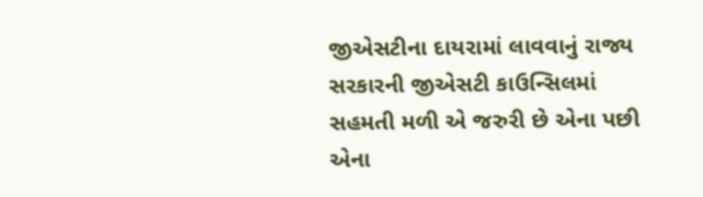જીએસટીના દાયરામાં લાવવાનું રાજ્ય સરકારની જીએસટી કાઉન્સિલમાં સહમતી મળી એ જરુરી છે એના પછી એના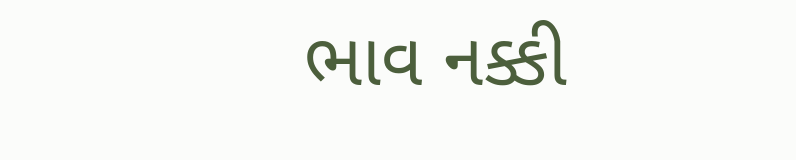ભાવ નક્કી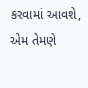કરવામાં આવશે, એમ તેમણે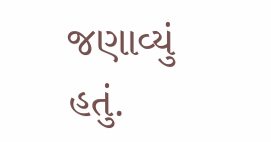જણાવ્યું હતું.